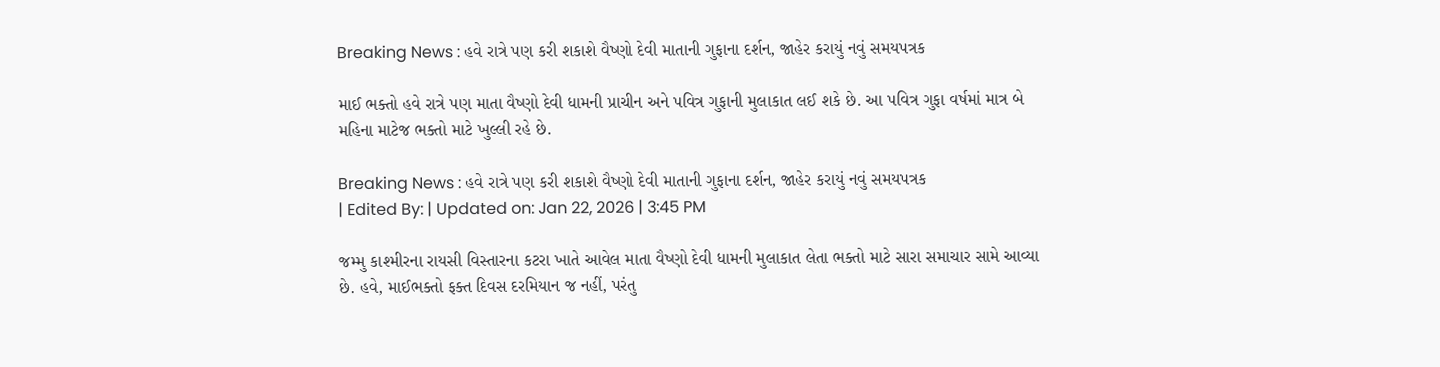Breaking News : હવે રાત્રે પણ કરી શકાશે વૈષ્ણો દેવી માતાની ગુફાના દર્શન, જાહેર કરાયું નવું સમયપત્રક

માઈ ભક્તો હવે રાત્રે પણ માતા વૈષ્ણો દેવી ધામની પ્રાચીન અને પવિત્ર ગુફાની મુલાકાત લઈ શકે છે. આ પવિત્ર ગુફા વર્ષમાં માત્ર બે મહિના માટેજ ભક્તો માટે ખુલ્લી રહે છે.

Breaking News : હવે રાત્રે પણ કરી શકાશે વૈષ્ણો દેવી માતાની ગુફાના દર્શન, જાહેર કરાયું નવું સમયપત્રક
| Edited By: | Updated on: Jan 22, 2026 | 3:45 PM

જમ્મુ કાશ્મીરના રાયસી વિસ્તારના કટરા ખાતે આવેલ માતા વૈષ્ણો દેવી ધામની મુલાકાત લેતા ભક્તો માટે સારા સમાચાર સામે આવ્યા છે. હવે, માઈભક્તો ફક્ત દિવસ દરમિયાન જ નહીં, પરંતુ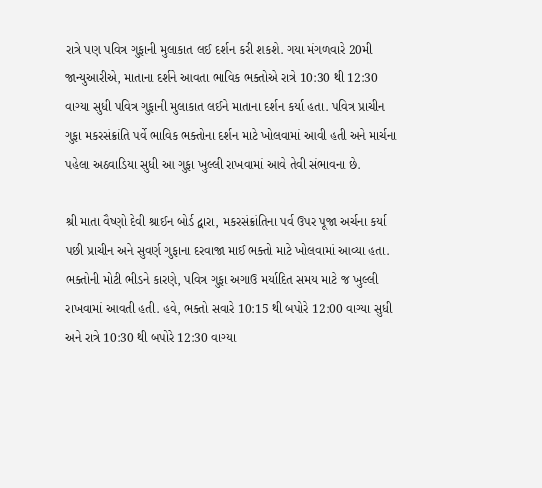રાત્રે પણ પવિત્ર ગુફાની મુલાકાત લઈ દર્શન કરી શકશે. ગયા મંગળવારે 20મી જાન્યુઆરીએ, માતાના દર્શને આવતા ભાવિક ભક્તોએ રાત્રે 10:30 થી 12:30 વાગ્યા સુધી પવિત્ર ગુફાની મુલાકાત લઈને માતાના દર્શન કર્યા હતા. પવિત્ર પ્રાચીન ગુફા મકરસંક્રાંતિ પર્વે ભાવિક ભક્તોના દર્શન માટે ખોલવામાં આવી હતી અને માર્ચના પહેલા અઠવાડિયા સુધી આ ગુફા ખુલ્લી રાખવામાં આવે તેવી સંભાવના છે.

શ્રી માતા વૈષ્ણો દેવી શ્રાઈન બોર્ડ દ્વારા, મકરસંક્રાંતિના પર્વ ઉપર પૂજા અર્ચના કર્યા પછી પ્રાચીન અને સુવર્ણ ગુફાના દરવાજા માઈ ભક્તો માટે ખોલવામાં આવ્યા હતા. ભક્તોની મોટી ભીડને કારણે, પવિત્ર ગુફા અગાઉ મર્યાદિત સમય માટે જ ખુલ્લી રાખવામાં આવતી હતી. હવે, ભક્તો સવારે 10:15 થી બપોરે 12:00 વાગ્યા સુધી અને રાત્રે 10:30 થી બપોરે 12:30 વાગ્યા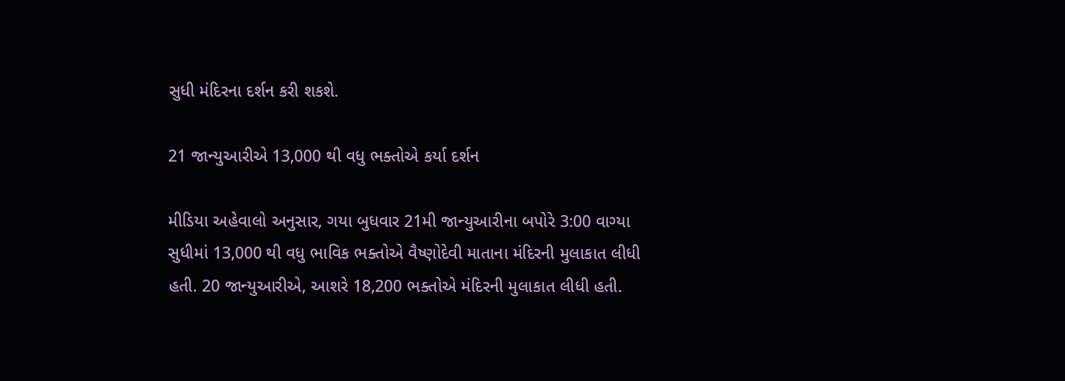સુધી મંદિરના દર્શન કરી શકશે.

21 જાન્યુઆરીએ 13,000 થી વધુ ભક્તોએ કર્યા દર્શન

મીડિયા અહેવાલો અનુસાર, ગયા બુધવાર 21મી જાન્યુઆરીના બપોરે 3:00 વાગ્યા સુધીમાં 13,000 થી વધુ ભાવિક ભક્તોએ વૈષ્ણોદેવી માતાના મંદિરની મુલાકાત લીધી હતી. 20 જાન્યુઆરીએ, આશરે 18,200 ભક્તોએ મંદિરની મુલાકાત લીધી હતી.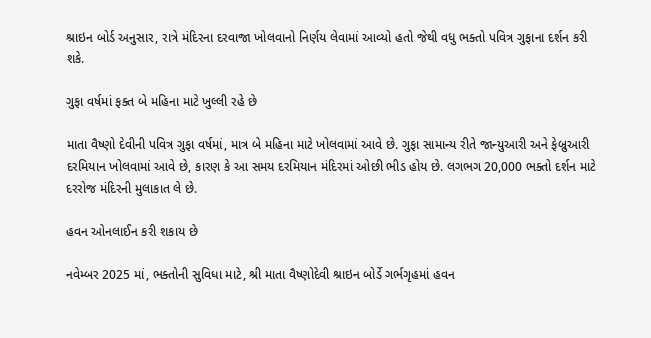શ્રાઇન બોર્ડ અનુસાર, રાત્રે મંદિરના દરવાજા ખોલવાનો નિર્ણય લેવામાં આવ્યો હતો જેથી વધુ ભક્તો પવિત્ર ગુફાના દર્શન કરી શકે.

ગુફા વર્ષમાં ફક્ત બે મહિના માટે ખુલ્લી રહે છે

માતા વૈષ્ણો દેવીની પવિત્ર ગુફા વર્ષમાં, માત્ર બે મહિના માટે ખોલવામાં આવે છે. ગુફા સામાન્ય રીતે જાન્યુઆરી અને ફેબ્રુઆરી દરમિયાન ખોલવામાં આવે છે, કારણ કે આ સમય દરમિયાન મંદિરમાં ઓછી ભીડ હોય છે. લગભગ 20,000 ભક્તો દર્શન માટે દરરોજ મંદિરની મુલાકાત લે છે.

હવન ઓનલાઈન કરી શકાય છે

નવેમ્બર 2025 માં, ભક્તોની સુવિધા માટે, શ્રી માતા વૈષ્ણોદેવી શ્રાઇન બોર્ડે ગર્ભગૃહમાં હવન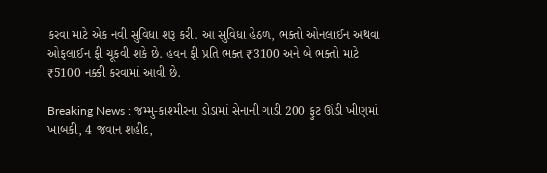કરવા માટે એક નવી સુવિધા શરૂ કરી. આ સુવિધા હેઠળ, ભક્તો ઓનલાઈન અથવા ઓફલાઈન ફી ચૂકવી શકે છે. હવન ફી પ્રતિ ભક્ત ₹3100 અને બે ભક્તો માટે ₹5100 નક્કી કરવામાં આવી છે.

Breaking News : જમ્મુ-કાશ્મીરના ડોડામાં સેનાની ગાડી 200 ફુટ ઊંડી ખીણમાં ખાબકી, 4 જવાન શહીદ,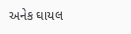અનેક ઘાયલ